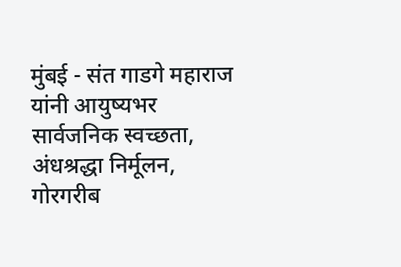मुंबई - संत गाडगे महाराज यांनी आयुष्यभर सार्वजनिक स्वच्छता, अंधश्रद्धा निर्मूलन, गोरगरीब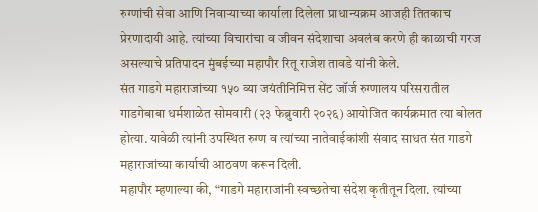रुग्णांची सेवा आणि निवाऱ्याच्या कार्याला दिलेला प्राधान्यक्रम आजही तितकाच प्रेरणादायी आहे. त्यांच्या विचारांचा व जीवन संदेशाचा अवलंब करणे ही काळाची गरज असल्याचे प्रतिपादन मुंबईच्या महापौर रितू राजेश तावडे यांनी केले.
संत गाडगे महाराजांच्या १५० व्या जयंतीनिमित्त सेंट जॉर्ज रुग्णालय परिसरातील गाडगेबाबा धर्मशाळेत सोमवारी (२३ फेब्रुवारी २०२६) आयोजित कार्यक्रमात त्या बोलत होत्या. यावेळी त्यांनी उपस्थित रुग्ण व त्यांच्या नातेवाईकांशी संवाद साधत संत गाडगे महाराजांच्या कार्याची आठवण करून दिली.
महापौर म्हणाल्या की, “गाडगे महाराजांनी स्वच्छतेचा संदेश कृतीतून दिला. त्यांच्या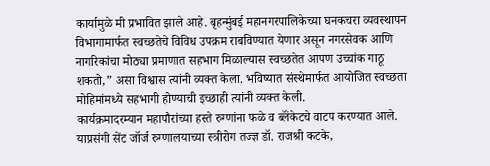कार्यामुळे मी प्रभावित झाले आहे. बृहन्मुंबई महानगरपालिकेच्या घनकचरा व्यवस्थापन विभागामार्फत स्वच्छतेचे विविध उपक्रम राबविण्यात येणार असून नगरसेवक आणि नागरिकांचा मोठ्या प्रमाणात सहभाग मिळाल्यास स्वच्छतेत आपण उच्चांक गाठू शकतो,” असा विश्वास त्यांनी व्यक्त केला. भविष्यात संस्थेमार्फत आयोजित स्वच्छता मोहिमांमध्ये सहभागी होण्याची इच्छाही त्यांनी व्यक्त केली.
कार्यक्रमादरम्यान महापौरांच्या हस्ते रुग्णांना फळे व ब्लॅंकेटचे वाटप करण्यात आले. याप्रसंगी सेंट जॉर्ज रुग्णालयाच्या स्त्रीरोग तज्ज्ञ डॉ. राजश्री कटके,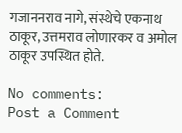गजाननराव नागे, संस्थेचे एकनाथ ठाकूर, उत्तमराव लोणारकर व अमोल ठाकूर उपस्थित होते.

No comments:
Post a Comment